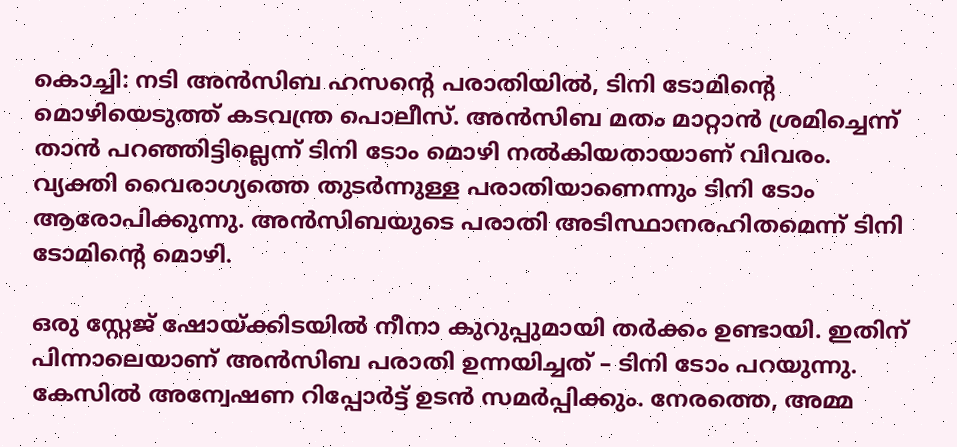കൊച്ചി: നടി അൻസിബ ഹസന്റെ പരാതിയിൽ, ടിനി ടോമിന്റെ മൊഴിയെടുത്ത് കടവന്ത്ര പൊലീസ്. അൻസിബ മതം മാറ്റാൻ ശ്രമിച്ചെന്ന് താൻ പറഞ്ഞിട്ടില്ലെന്ന് ടിനി ടോം മൊഴി നൽകിയതായാണ് വിവരം. വ്യക്തി വൈരാഗ്യത്തെ തുടർന്നുള്ള പരാതിയാണെന്നും ടിനി ടോം ആരോപിക്കുന്നു. അൻസിബയുടെ പരാതി അടിസ്ഥാനരഹിതമെന്ന് ടിനി ടോമിന്റെ മൊഴി.

ഒരു സ്റ്റേജ് ഷോയ്ക്കിടയിൽ നീനാ കുറുപ്പുമായി തർക്കം ഉണ്ടായി. ഇതിന് പിന്നാലെയാണ് അൻസിബ പരാതി ഉന്നയിച്ചത് – ടിനി ടോം പറയുന്നു. കേസിൽ അന്വേഷണ റിപ്പോർട്ട് ഉടൻ സമർപ്പിക്കും. നേരത്തെ, അമ്മ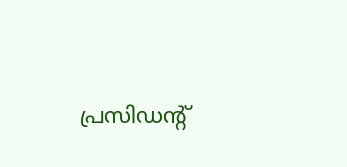പ്രസിഡന്റ്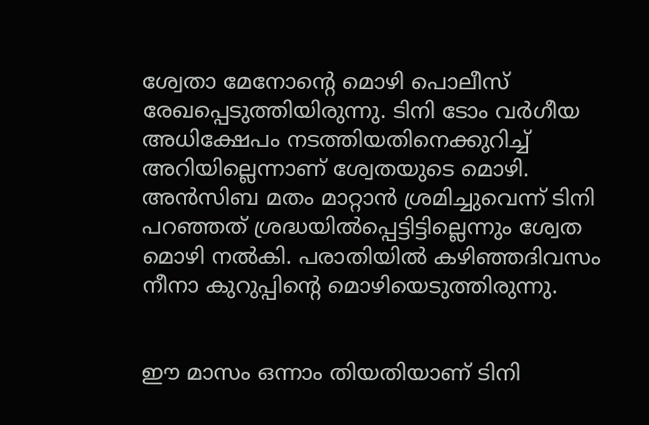ശ്വേതാ മേനോന്റെ മൊഴി പൊലീസ് രേഖപ്പെടുത്തിയിരുന്നു. ടിനി ടോം വർഗീയ അധിക്ഷേപം നടത്തിയതിനെക്കുറിച്ച് അറിയില്ലെന്നാണ് ശ്വേതയുടെ മൊഴി. അൻസിബ മതം മാറ്റാൻ ശ്രമിച്ചുവെന്ന് ടിനി പറഞ്ഞത് ശ്രദ്ധയിൽപ്പെട്ടിട്ടില്ലെന്നും ശ്വേത മൊഴി നൽകി. പരാതിയിൽ കഴിഞ്ഞദിവസം നീനാ കുറുപ്പിന്റെ മൊഴിയെടുത്തിരുന്നു.


ഈ മാസം ഒന്നാം തിയതിയാണ് ടിനി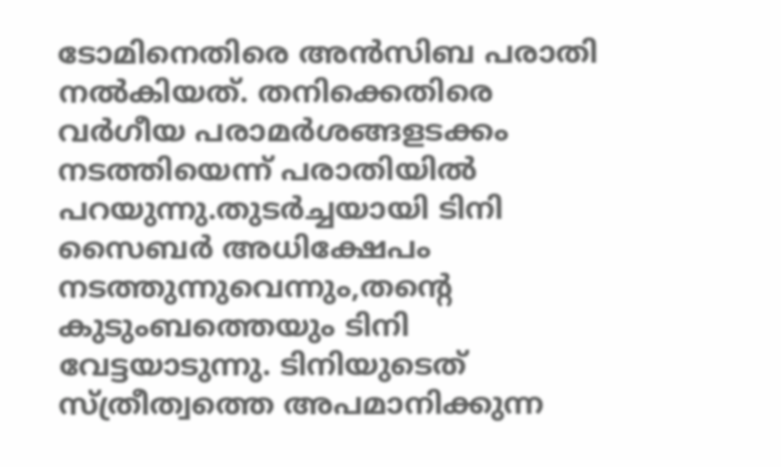ടോമിനെതിരെ അൻസിബ പരാതി നൽകിയത്. തനിക്കെതിരെ വർഗീയ പരാമർശങ്ങളടക്കം നടത്തിയെന്ന് പരാതിയിൽ പറയുന്നു.തുടർച്ചയായി ടിനി സൈബർ അധിക്ഷേപം നടത്തുന്നുവെന്നും,തന്റെ കുടുംബത്തെയും ടിനി വേട്ടയാടുന്നു. ടിനിയുടെത് സ്ത്രീത്വത്തെ അപമാനിക്കുന്ന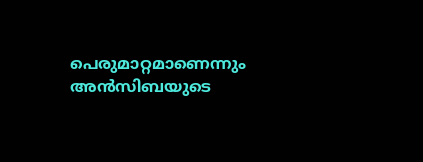പെരുമാറ്റമാണെന്നും അൻസിബയുടെ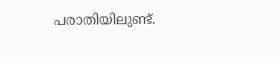പരാതിയിലുണ്ട്.